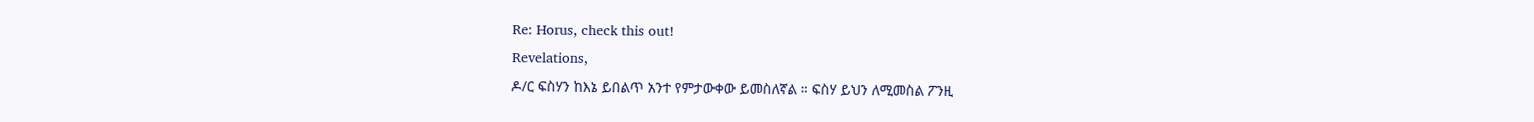Re: Horus, check this out!
Revelations,
ዶ/ር ፍስሃን ከእኔ ይበልጥ አንተ የምታውቀው ይመስለኛል ። ፍስሃ ይህን ለሚመስል ፖንዚ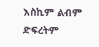እስኪም ልብም ድፍረትም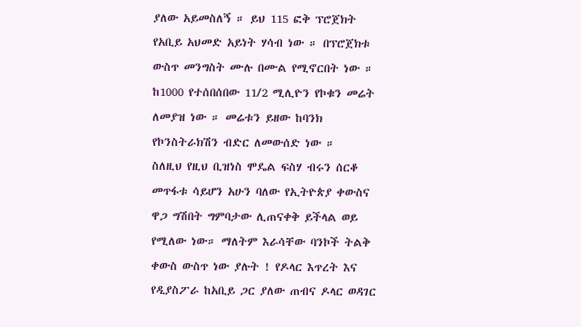ያለው አይመስለኝ ። ይህ 115 ፎቅ ፕሮጀክት የአቢይ አህመድ አይነት ሃሳብ ነው ። በፕሮጀክቱ ውስጥ መንግስት ሙሉ በሙል የሚኖርበት ነው ። ከ1000 የተሰበሰበው 11/2 ሚሊዮን የኮቁን መሬት ለመያዝ ነው ። መሬቱን ይዘው ከባንክ የኮንስትራክሽን ብድር ለመውሰድ ነው ።
ስለዚህ የዚህ ቢዝነስ ሞዴል ፍስሃ ብሩን ሰርቆ መጥፋቱ ሳይሆን አሁን ባለው የኢትዮጵያ ቀውስና ዋጋ ግሽበት ግምባታው ሊጠናቀቅ ይችላል ወይ የሚለው ነው። ማለትም እራሳቸው ባንኮች ትልቅ ቀውስ ውስጥ ነው ያሉት ! የዶላር እጥረት እና የዲያስፖራ ከአቢይ ጋር ያለው ጠብና ዶላር ወዳገር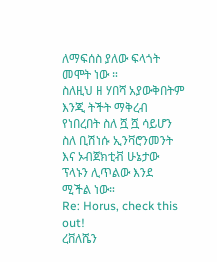ለማፍሰስ ያለው ፍላጎት መሞት ነው ።
ስለዚህ ዘ ሃበሻ አያውቅበትም እንጂ ትችት ማቅረብ የነበረበት ስለ ሿ ሿ ሳይሆን ስለ ቢሽነሱ ኢንቫሮንመንት እና ኦብጀክቲቭ ሁኔታው ፕላኑን ሊጥልው እንደ ሚችል ነው።
Re: Horus, check this out!
ረቨለሼን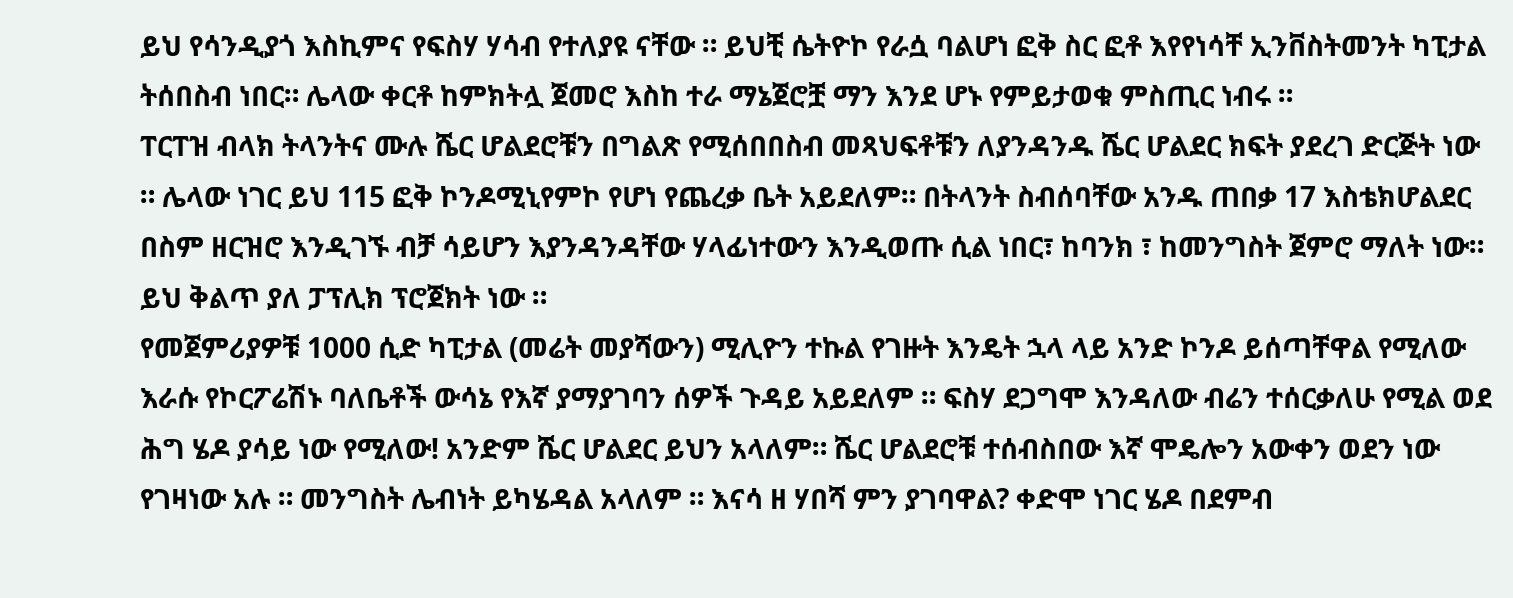ይህ የሳንዲያጎ እስኪምና የፍስሃ ሃሳብ የተለያዩ ናቸው ። ይህቺ ሴትዮኮ የራሷ ባልሆነ ፎቅ ስር ፎቶ እየየነሳቸ ኢንቨስትመንት ካፒታል ትሰበስብ ነበር። ሌላው ቀርቶ ከምክትሏ ጀመሮ እስከ ተራ ማኔጀሮቿ ማን እንደ ሆኑ የምይታወቁ ምስጢር ነብሩ ።
ፐርፐዝ ብላክ ትላንትና ሙሉ ሼር ሆልደሮቹን በግልጽ የሚሰበበስብ መጻህፍቶቹን ለያንዳንዱ ሼር ሆልደር ክፍት ያደረገ ድርጅት ነው ። ሌላው ነገር ይህ 115 ፎቅ ኮንዶሚኒየምኮ የሆነ የጨረቃ ቤት አይደለም። በትላንት ስብሰባቸው አንዱ ጠበቃ 17 እስቴክሆልደር በስም ዘርዝሮ እንዲገኙ ብቻ ሳይሆን እያንዳንዳቸው ሃላፊነተውን እንዲወጡ ሲል ነበር፣ ከባንክ ፣ ከመንግስት ጀምሮ ማለት ነው። ይህ ቅልጥ ያለ ፓፕሊክ ፕሮጀክት ነው ።
የመጀምሪያዎቹ 1000 ሲድ ካፒታል (መሬት መያሻውን) ሚሊዮን ተኩል የገዙት እንዴት ኋላ ላይ አንድ ኮንዶ ይሰጣቸዋል የሚለው እራሱ የኮርፖሬሽኑ ባለቤቶች ውሳኔ የእኛ ያማያገባን ሰዎች ጉዳይ አይደለም ። ፍስሃ ደጋግሞ እንዳለው ብሬን ተሰርቃለሁ የሚል ወደ ሕግ ሄዶ ያሳይ ነው የሚለው! አንድም ሼር ሆልደር ይህን አላለም። ሼር ሆልደሮቹ ተሰብስበው እኛ ሞዴሎን አውቀን ወደን ነው የገዛነው አሉ ። መንግስት ሌብነት ይካሄዳል አላለም ። እናሳ ዘ ሃበሻ ምን ያገባዋል? ቀድሞ ነገር ሄዶ በደምብ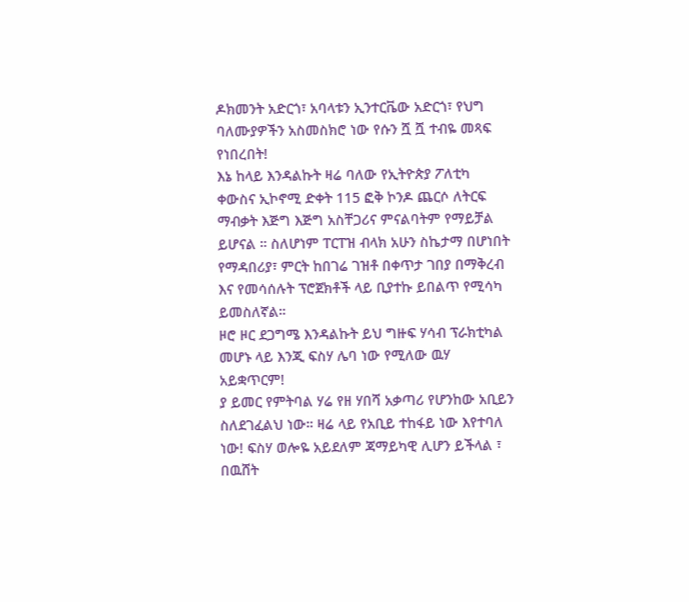ዶክመንት አድርጎ፣ አባላቱን ኢንተርቬው አድርጎ፣ የህግ ባለሙያዎችን አስመስክሮ ነው የሱን ሿ ሿ ተብዬ መጻፍ የነበረበት!
እኔ ከላይ እንዳልኩት ዛሬ ባለው የኢትዮጵያ ፖለቲካ ቀውስና ኢኮኖሚ ድቀት 115 ፎቅ ኮንዶ ጨርሶ ለትርፍ ማብቃት እጅግ እጅግ አስቸጋሪና ምናልባትም የማይቻል ይሆናል ። ስለሆነም ፐርፐዝ ብላክ አሁን ስኬታማ በሆነበት የማዳበሪያ፣ ምርት ከበገሬ ገዝቶ በቀጥታ ገበያ በማቅረብ እና የመሳሰሉት ፕሮጀክቶች ላይ ቢያተኩ ይበልጥ የሚሳካ ይመስለኛል።
ዞሮ ዞር ደጋግሜ እንዳልኩት ይህ ግዙፍ ሃሳብ ፕራክቲካል መሆኑ ላይ እንጂ ፍስሃ ሌባ ነው የሚለው ዉሃ አይቋጥርም!
ያ ይመር የምትባል ሃሬ የዘ ሃበሻ አቃጣሪ የሆንከው አቢይን ስለደገፈልህ ነው። ዛሬ ላይ የአቢይ ተከፋይ ነው እየተባለ ነው! ፍስሃ ወሎዬ አይደለም ጃማይካዊ ሊሆን ይችላል ፣ በዉሸት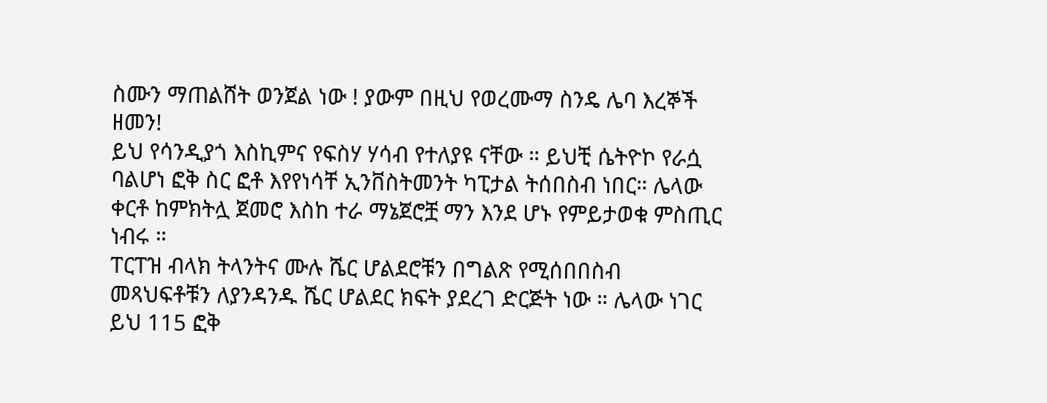ስሙን ማጠልሸት ወንጀል ነው ! ያውም በዚህ የወረሙማ ስንዴ ሌባ እረኞች ዘመን!
ይህ የሳንዲያጎ እስኪምና የፍስሃ ሃሳብ የተለያዩ ናቸው ። ይህቺ ሴትዮኮ የራሷ ባልሆነ ፎቅ ስር ፎቶ እየየነሳቸ ኢንቨስትመንት ካፒታል ትሰበስብ ነበር። ሌላው ቀርቶ ከምክትሏ ጀመሮ እስከ ተራ ማኔጀሮቿ ማን እንደ ሆኑ የምይታወቁ ምስጢር ነብሩ ።
ፐርፐዝ ብላክ ትላንትና ሙሉ ሼር ሆልደሮቹን በግልጽ የሚሰበበስብ መጻህፍቶቹን ለያንዳንዱ ሼር ሆልደር ክፍት ያደረገ ድርጅት ነው ። ሌላው ነገር ይህ 115 ፎቅ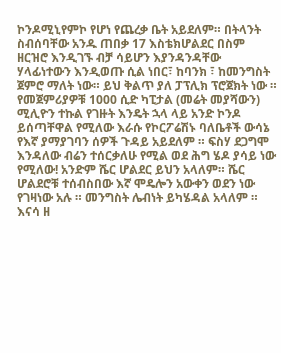ኮንዶሚኒየምኮ የሆነ የጨረቃ ቤት አይደለም። በትላንት ስብሰባቸው አንዱ ጠበቃ 17 እስቴክሆልደር በስም ዘርዝሮ እንዲገኙ ብቻ ሳይሆን እያንዳንዳቸው ሃላፊነተውን እንዲወጡ ሲል ነበር፣ ከባንክ ፣ ከመንግስት ጀምሮ ማለት ነው። ይህ ቅልጥ ያለ ፓፕሊክ ፕሮጀክት ነው ።
የመጀምሪያዎቹ 1000 ሲድ ካፒታል (መሬት መያሻውን) ሚሊዮን ተኩል የገዙት እንዴት ኋላ ላይ አንድ ኮንዶ ይሰጣቸዋል የሚለው እራሱ የኮርፖሬሽኑ ባለቤቶች ውሳኔ የእኛ ያማያገባን ሰዎች ጉዳይ አይደለም ። ፍስሃ ደጋግሞ እንዳለው ብሬን ተሰርቃለሁ የሚል ወደ ሕግ ሄዶ ያሳይ ነው የሚለው! አንድም ሼር ሆልደር ይህን አላለም። ሼር ሆልደሮቹ ተሰብስበው እኛ ሞዴሎን አውቀን ወደን ነው የገዛነው አሉ ። መንግስት ሌብነት ይካሄዳል አላለም ። እናሳ ዘ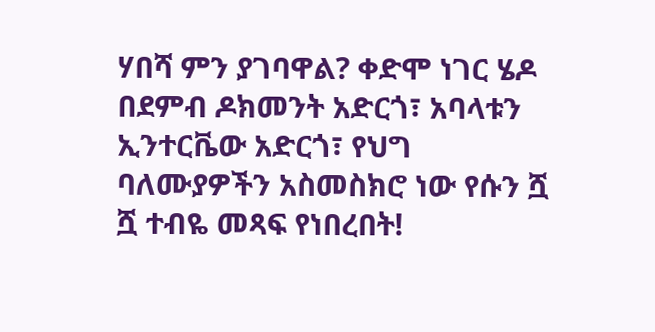ሃበሻ ምን ያገባዋል? ቀድሞ ነገር ሄዶ በደምብ ዶክመንት አድርጎ፣ አባላቱን ኢንተርቬው አድርጎ፣ የህግ ባለሙያዎችን አስመስክሮ ነው የሱን ሿ ሿ ተብዬ መጻፍ የነበረበት!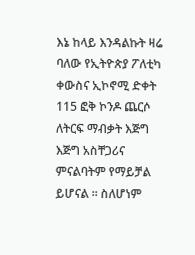እኔ ከላይ እንዳልኩት ዛሬ ባለው የኢትዮጵያ ፖለቲካ ቀውስና ኢኮኖሚ ድቀት 115 ፎቅ ኮንዶ ጨርሶ ለትርፍ ማብቃት እጅግ እጅግ አስቸጋሪና ምናልባትም የማይቻል ይሆናል ። ስለሆነም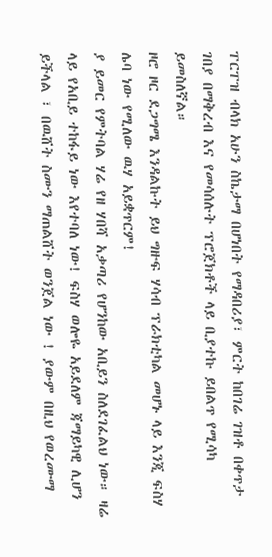ፐርፐዝ ብላክ አሁን ስኬታማ በሆነበት የማዳበሪያ፣ ምርት ከበገሬ ገዝቶ በቀጥታ ገበያ በማቅረብ እና የመሳሰሉት ፕሮጀክቶች ላይ ቢያተኩ ይበልጥ የሚሳካ ይመስለኛል።
ዞሮ ዞር ደጋግሜ እንዳልኩት ይህ ግዙፍ ሃሳብ ፕራክቲካል መሆኑ ላይ እንጂ ፍስሃ ሌባ ነው የሚለው ዉሃ አይቋጥርም!
ያ ይመር የምትባል ሃሬ የዘ ሃበሻ አቃጣሪ የሆንከው አቢይን ስለደገፈልህ ነው። ዛሬ ላይ የአቢይ ተከፋይ ነው እየተባለ ነው! ፍስሃ ወሎዬ አይደለም ጃማይካዊ ሊሆን ይችላል ፣ በዉሸት ስሙን ማጠልሸት ወንጀል ነው ! ያውም በዚህ የወረሙማ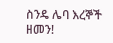ስንዴ ሌባ እረኞች ዘመን!